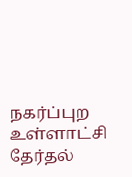நகர்ப்புற உள்ளாட்சி தேர்தல்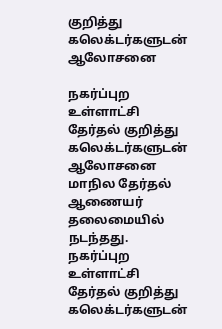குறித்து கலெக்டர்களுடன் ஆலோசனை

நகர்ப்புற உள்ளாட்சி தேர்தல் குறித்து கலெக்டர்களுடன் ஆலோசனை மாநில தேர்தல் ஆணையர் தலைமையில் நடந்தது.
நகர்ப்புற உள்ளாட்சி தேர்தல் குறித்து கலெக்டர்களுடன்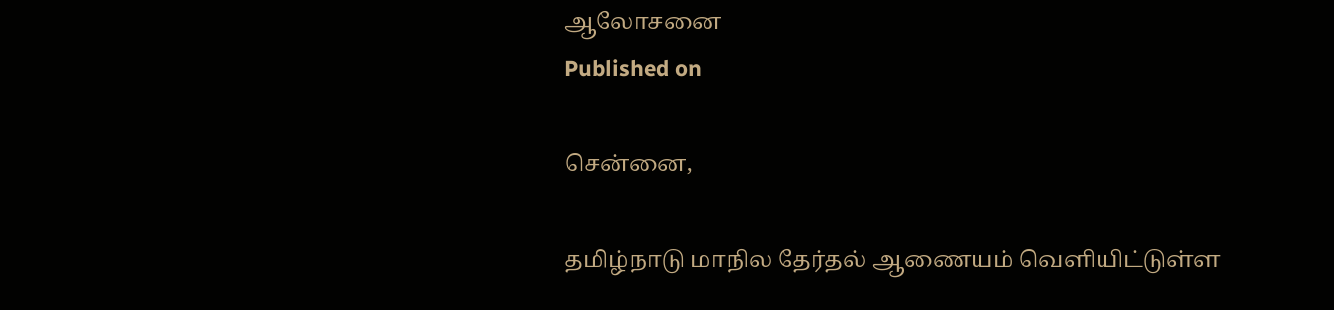ஆலோசனை
Published on

சென்னை,

தமிழ்நாடு மாநில தேர்தல் ஆணையம் வெளியிட்டுள்ள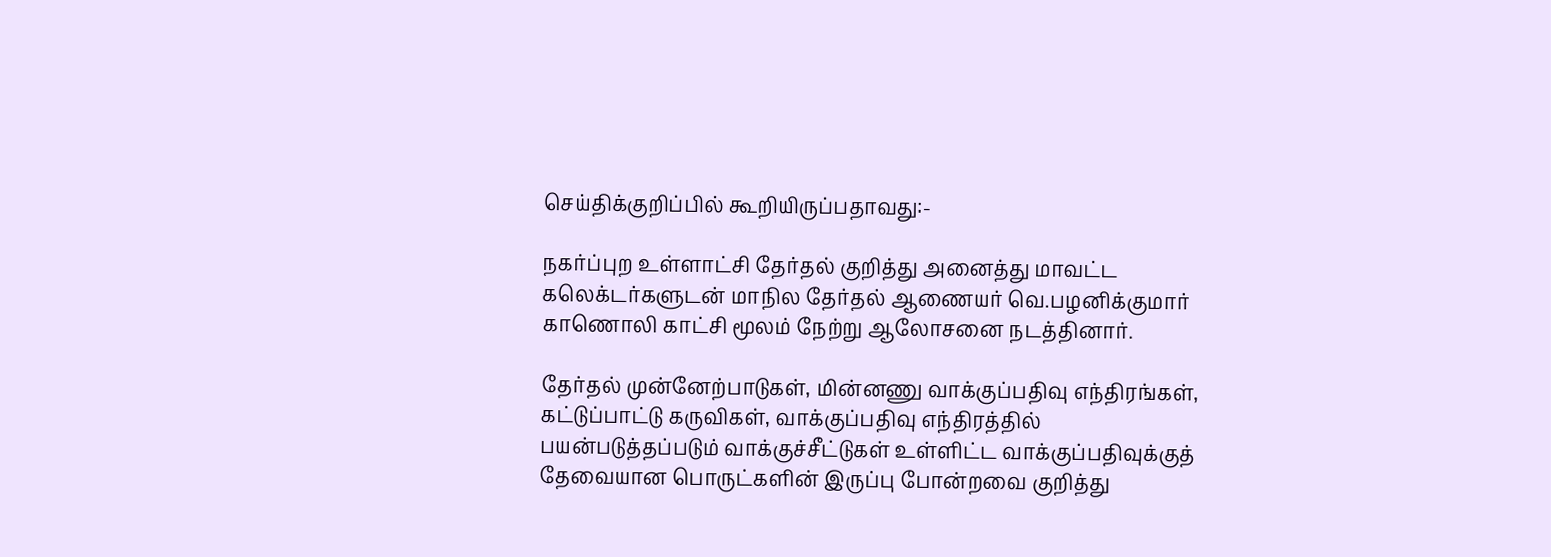செய்திக்குறிப்பில் கூறியிருப்பதாவது:-

நகர்ப்புற உள்ளாட்சி தேர்தல் குறித்து அனைத்து மாவட்ட கலெக்டர்களுடன் மாநில தேர்தல் ஆணையர் வெ.பழனிக்குமார் காணொலி காட்சி மூலம் நேற்று ஆலோசனை நடத்தினார்.

தேர்தல் முன்னேற்பாடுகள், மின்னணு வாக்குப்பதிவு எந்திரங்கள், கட்டுப்பாட்டு கருவிகள், வாக்குப்பதிவு எந்திரத்தில் பயன்படுத்தப்படும் வாக்குச்சீட்டுகள் உள்ளிட்ட வாக்குப்பதிவுக்குத் தேவையான பொருட்களின் இருப்பு போன்றவை குறித்து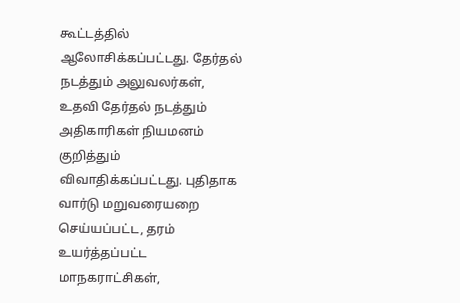கூட்டத்தில் ஆலோசிக்கப்பட்டது. தேர்தல் நடத்தும் அலுவலர்கள், உதவி தேர்தல் நடத்தும் அதிகாரிகள் நியமனம் குறித்தும் விவாதிக்கப்பட்டது. புதிதாக வார்டு மறுவரையறை செய்யப்பட்ட, தரம் உயர்த்தப்பட்ட மாநகராட்சிகள்,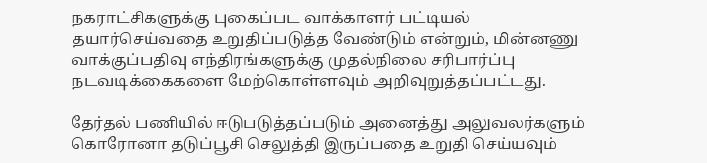நகராட்சிகளுக்கு புகைப்பட வாக்காளர் பட்டியல் தயார்செய்வதை உறுதிப்படுத்த வேண்டும் என்றும், மின்னணு வாக்குப்பதிவு எந்திரங்களுக்கு முதல்நிலை சரிபார்ப்பு நடவடிக்கைகளை மேற்கொள்ளவும் அறிவுறுத்தப்பட்டது.

தேர்தல் பணியில் ஈடுபடுத்தப்படும் அனைத்து அலுவலர்களும் கொரோனா தடுப்பூசி செலுத்தி இருப்பதை உறுதி செய்யவும்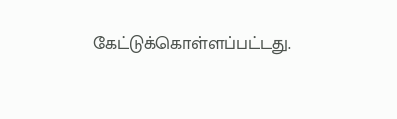கேட்டுக்கொள்ளப்பட்டது.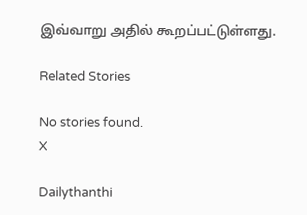இவ்வாறு அதில் கூறப்பட்டுள்ளது.

Related Stories

No stories found.
X

Dailythanthi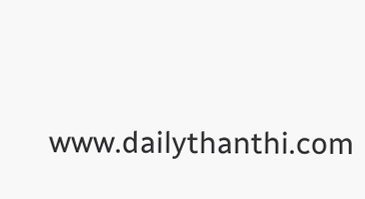www.dailythanthi.com